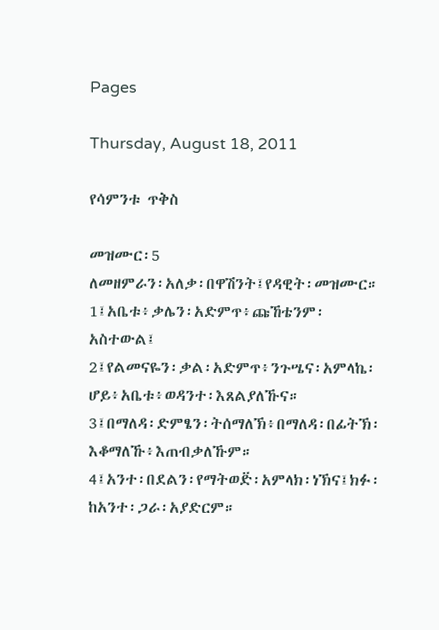Pages

Thursday, August 18, 2011

የሳምንቱ ጥቅስ

መዝሙር፡5
ለመዘምራን፡አለቃ፡በዋሽንት፤የዳዊት፡መዝሙር።
1፤አቤቱ፥ቃሌን፡አድምጥ፥ጩኸቴንም፡አስተውል፤
2፤የልመናዬን፡ቃል፡አድምጥ፥ንጉሤና፡አምላኬ፡ሆይ፥አቤቱ፥ወዳንተ፡እጸልያለኹና።
3፤በማለዳ፡ድምፄን፡ትሰማለኽ፥በማለዳ፡በፊትኽ፡እቆማለኹ፥እጠብቃለኹም።
4፤አንተ፡በደልን፡የማትወድ፟፡አምላክ፡ነኽና፤ክፉ፡ከአንተ፡ጋራ፡አያድርም።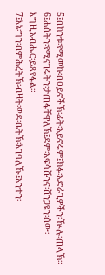5፤በከንቱ፡የሚመኩ፡በዐይኖችኽ፡ፊት፡አይኖሩም፤ክፉ፡አድራጊዎችን፡ዅሉ፡ጠላኽ።
6፤ሐሰትን፡የሚናገሩትን፡ታጠፋቸዋለኽ፤ደም፡አፍሳሹንና፡ሸንጋዩን፡ሰው፡እግዚአብሔር፡ይጸየፋል።
7፤እኔ፡ግን፡በምሕረትኽ፡ብዛት፡ወደ፡ቤትኽ፡እገባለኹ፤አንተን፡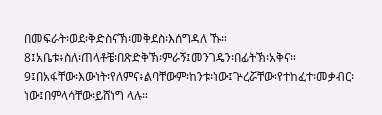በመፍራት፡ወደ፡ቅድስናኽ፡መቅደስ፡እሰግዳለ ኹ።
8፤አቤቱ፥ስለ፡ጠላቶቼ፡በጽድቅኽ፡ምራኝ፤መንገዴን፡በፊትኽ፡አቅና።
9፤በአፋቸው፡እውነት፡የለምና፥ልባቸውም፡ከንቱ፡ነው፤ጕረሯቸው፡የተከፈተ፡መቃብር፡ነው፤በምላሳቸው፡ይሸነግ ላሉ።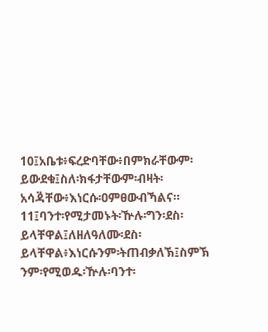10፤አቤቱ፥ፍረድባቸው፥በምክራቸውም፡ይውደቁ፤ስለ፡ክፋታቸውም፡ብዛት፡አሳዳ፟ቸው፥እነርሱ፡ዐምፀውብኻልና።
11፤ባንተ፡የሚታመኑት፡ዅሉ፡ግን፡ደስ፡ይላቸዋል፤ለዘለዓለሙ፡ደስ፡ይላቸዋል፥እነርሱንም፡ትጠብቃለኽ፤ስምኽ ንም፡የሚወዱ፡ዅሉ፡ባንተ፡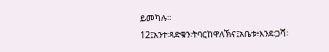ይመካሉ።
12፤አንተ፡ጻድቁን፡ትባርከዋለኽና፤አቤቱ፥እንደ፡ጋሻ፡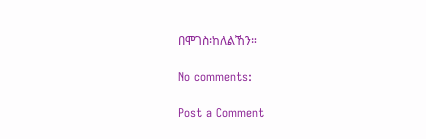በሞገስ፡ከለልኸን።

No comments:

Post a Comment